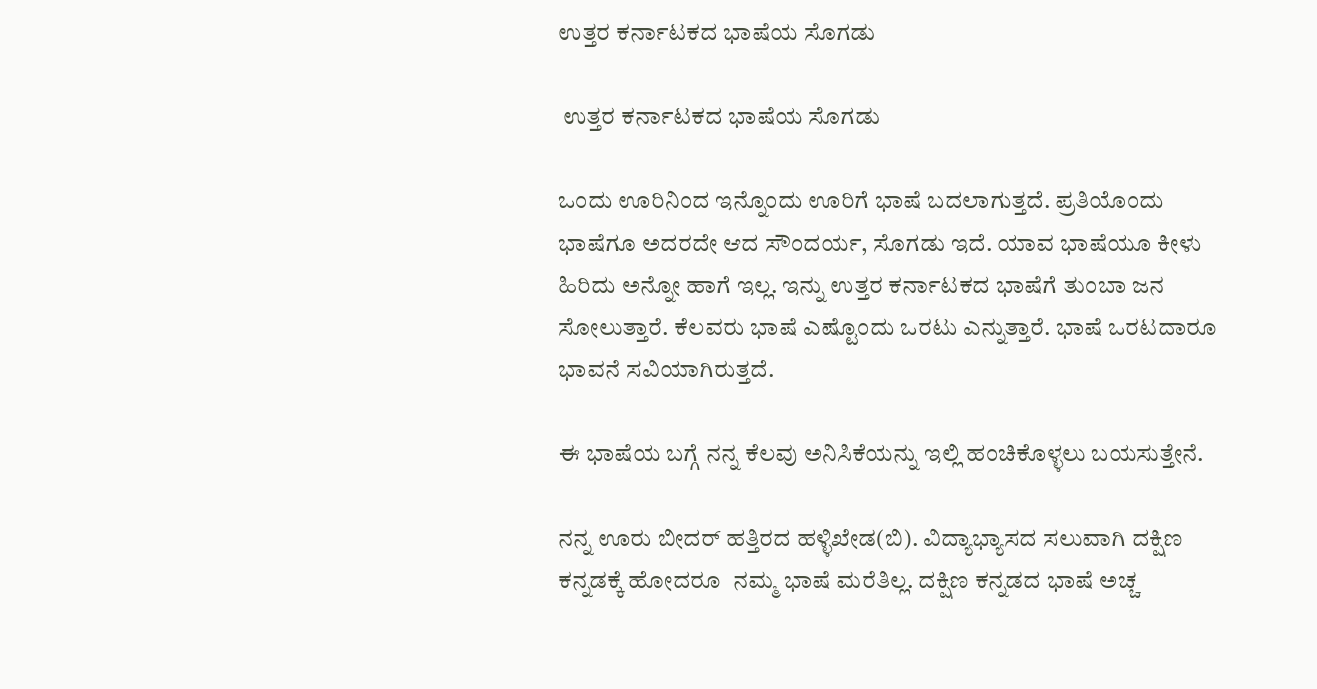ಉತ್ತರ ಕರ್ನಾಟಕದ ಭಾಷೆಯ ಸೊಗಡು

 ಉತ್ತರ ಕರ್ನಾಟಕದ ಭಾಷೆಯ ಸೊಗಡು

ಒಂದು ಊರಿನಿಂದ ಇನ್ನೊಂದು ಊರಿಗೆ ಭಾಷೆ ಬದಲಾಗುತ್ತದೆ. ಪ್ರತಿಯೊಂದು ಭಾಷೆಗೂ ಅದರದೇ ಆದ ಸೌಂದರ್ಯ, ಸೊಗಡು ಇದೆ. ಯಾವ ಭಾಷೆಯೂ ಕೀಳು ಹಿರಿದು ಅನ್ನೋ ಹಾಗೆ ಇಲ್ಲ. ಇನ್ನು ಉತ್ತರ ಕರ್ನಾಟಕದ ಭಾಷೆಗೆ ತುಂಬಾ ಜನ ಸೋಲುತ್ತಾರೆ. ಕೆಲವರು ಭಾಷೆ ಎಷ್ಟೊಂದು ಒರಟು ಎನ್ನುತ್ತಾರೆ. ಭಾಷೆ ಒರಟದಾರೂ ಭಾವನೆ ಸವಿಯಾಗಿರುತ್ತದೆ.

ಈ ಭಾಷೆಯ ಬಗ್ಗೆ ನನ್ನ ಕೆಲವು ಅನಿಸಿಕೆಯನ್ನು ಇಲ್ಲಿ ಹಂಚಿಕೊಳ್ಳಲು ಬಯಸುತ್ತೇನೆ.

ನನ್ನ ಊರು ಬೀದರ್ ಹತ್ತಿರದ ಹಳ್ಳಿಖೇಡ(ಬಿ). ವಿದ್ಯಾಭ್ಯಾಸದ ಸಲುವಾಗಿ ದಕ್ಷಿಣ ಕನ್ನಡಕ್ಕೆ ಹೋದರೂ  ನಮ್ಮ ಭಾಷೆ ಮರೆತಿಲ್ಲ. ದಕ್ಷಿಣ ಕನ್ನಡದ ಭಾಷೆ ಅಚ್ಚ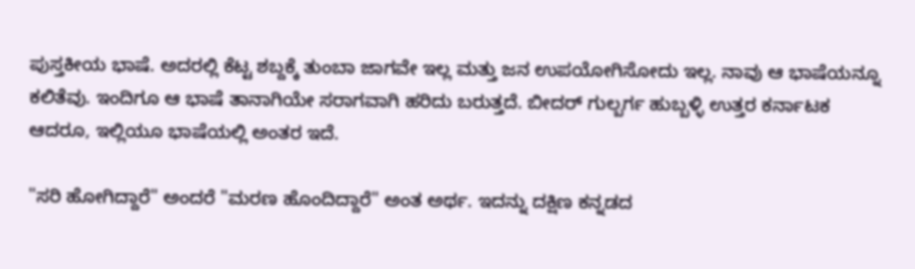ಪುಸ್ತಕೀಯ ಭಾಷೆ. ಅದರಲ್ಲಿ ಕೆಟ್ಟ ಶಬ್ದಕ್ಕೆ ತುಂಬಾ ಜಾಗವೇ ಇಲ್ಲ ಮತ್ತು ಜನ ಉಪಯೋಗಿಸೋದು ಇಲ್ಲ. ನಾವು ಆ ಭಾಷೆಯನ್ನೂ ಕಲಿತೆವು. ಇಂದಿಗೂ ಆ ಭಾಷೆ ತಾನಾಗಿಯೇ ಸರಾಗವಾಗಿ ಹರಿದು ಬರುತ್ತದೆ. ಬೀದರ್ ಗುಲ್ಬರ್ಗ ಹುಬ್ಬಳ್ಳಿ ಉತ್ತರ ಕರ್ನಾಟಕ ಆದರೂ, ಇಲ್ಲಿಯೂ ಭಾಷೆಯಲ್ಲಿ ಅಂತರ ಇದೆ.

"ಸರಿ ಹೋಗಿದ್ದಾರೆ" ಅಂದರೆ "ಮರಣ ಹೊಂದಿದ್ದಾರೆ" ಅಂತ ಅರ್ಥ. ಇದನ್ನು ದಕ್ಷಿಣ ಕನ್ನಡದ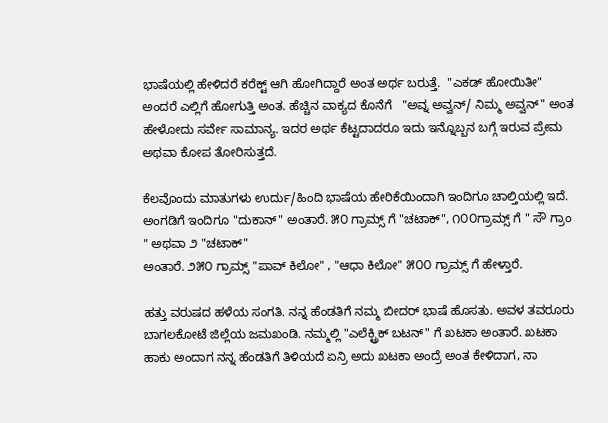ಭಾಷೆಯಲ್ಲಿ ಹೇಳಿದರೆ ಕರೆಕ್ಟ್ ಆಗಿ ಹೋಗಿದ್ದಾರೆ ಅಂತ ಅರ್ಥ ಬರುತ್ತೆ.  "ಎಕಡ್ ಹೋಯಿತೀ" ಅಂದರೆ ಎಲ್ಲಿಗೆ ಹೋಗುತ್ತಿ ಅಂತ. ಹೆಚ್ಚಿನ ವಾಕ್ಯದ ಕೊನೆಗೆ   "ಅವ್ನ ಅವ್ವನ್/ ನಿಮ್ಮ ಅವ್ವನ್" ಅಂತ ಹೇಳೋದು ಸರ್ವೇ ಸಾಮಾನ್ಯ. ಇದರ ಅರ್ಥ ಕೆಟ್ಟದಾದರೂ ಇದು ಇನ್ನೊಬ್ಬನ ಬಗ್ಗೆ ಇರುವ ಪ್ರೇಮ ಅಥವಾ ಕೋಪ ತೋರಿಸುತ್ತದೆ.

ಕೆಲವೊಂದು ಮಾತುಗಳು ಉರ್ದು/ಹಿಂದಿ ಭಾಷೆಯ ಹೇರಿಕೆಯಿಂದಾಗಿ ಇಂದಿಗೂ ಚಾಲ್ತಿಯಲ್ಲಿ ಇದೆ. ಅಂಗಡಿಗೆ ಇಂದಿಗೂ "ದುಕಾನ್" ಅಂತಾರೆ. ೫೦ ಗ್ರಾಮ್ಸ್ ಗೆ "ಚಟಾಕ್", ೧೦೦ಗ್ರಾಮ್ಸ್ ಗೆ " ಸೌ ಗ್ರಾಂ " ಅಥವಾ ೨ "ಚಟಾಕ್"
ಅಂತಾರೆ. ೨೫೦ ಗ್ರಾಮ್ಸ್ "ಪಾವ್ ಕಿಲೋ" , "ಆಧಾ ಕಿಲೋ" ೫೦೦ ಗ್ರಾಮ್ಸ್ ಗೆ ಹೇಳ್ತಾರೆ.

ಹತ್ತು ವರುಷದ ಹಳೆಯ ಸಂಗತಿ. ನನ್ನ ಹೆಂಡತಿಗೆ ನಮ್ಮ ಬೀದರ್ ಭಾಷೆ ಹೊಸತು. ಅವಳ ತವರೂರು ಬಾಗಲಕೋಟೆ ಜಿಲ್ಲೆಯ ಜಮಖಂಡಿ. ನಮ್ಮಲ್ಲಿ "ಎಲೆಕ್ಟ್ರಿಕ್ ಬಟನ್" ಗೆ ಖಟಕಾ ಅಂತಾರೆ. ಖಟಕಾ ಹಾಕು ಅಂದಾಗ ನನ್ನ ಹೆಂಡತಿಗೆ ತಿಳಿಯದೆ ಏನ್ರಿ ಅದು ಖಟಕಾ ಅಂದ್ರೆ ಅಂತ ಕೇಳಿದಾಗ, ನಾ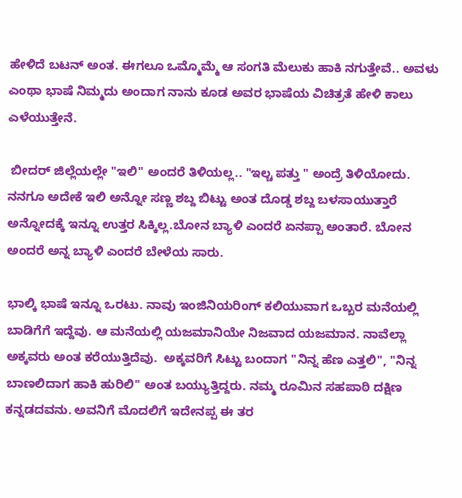ಹೇಳಿದೆ ಬಟನ್ ಅಂತ. ಈಗಲೂ ಒಮ್ಮೊಮ್ಮೆ ಆ ಸಂಗತಿ ಮೆಲುಕು ಹಾಕಿ ನಗುತ್ತೇವೆ.. ಅವಳು ಎಂಥಾ ಭಾಷೆ ನಿಮ್ಮದು ಅಂದಾಗ ನಾನು ಕೂಡ ಅವರ ಭಾಷೆಯ ವಿಚಿತ್ರತೆ ಹೇಳಿ ಕಾಲು ಎಳೆಯುತ್ತೇನೆ.

 ಬೀದರ್ ಜಿಲ್ಲೆಯಲ್ಲೇ "ಇಲಿ" ಅಂದರೆ ತಿಳಿಯಲ್ಲ.. "ಇಲ್ಚ ಪತ್ತು " ಅಂದ್ರೆ ತಿಳಿಯೋದು. ನನಗೂ ಅದೇಕೆ ಇಲಿ ಅನ್ನೋ ಸಣ್ಣ ಶಬ್ದ ಬಿಟ್ಟು ಅಂತ ದೊಡ್ಡ ಶಬ್ದ ಬಳಸಾಯುತ್ತಾರೆ ಅನ್ನೋದಕ್ಕೆ ಇನ್ನೂ ಉತ್ತರ ಸಿಕ್ಕಿಲ್ಲ.ಬೋನ ಬ್ಯಾಳಿ ಎಂದರೆ ಏನಪ್ಪಾ ಅಂತಾರೆ. ಬೋನ ಅಂದರೆ ಅನ್ನ ಬ್ಯಾಳಿ ಎಂದರೆ ಬೇಳೆಯ ಸಾರು.

ಭಾಲ್ಕಿ ಭಾಷೆ ಇನ್ನೂ ಒರಟು. ನಾವು ಇಂಜಿನಿಯರಿಂಗ್ ಕಲಿಯುವಾಗ ಒಬ್ಬರ ಮನೆಯಲ್ಲಿ ಬಾಡಿಗೆಗೆ ಇದ್ದೆವು. ಆ ಮನೆಯಲ್ಲಿ ಯಜಮಾನಿಯೇ ನಿಜವಾದ ಯಜಮಾನ. ನಾವೆಲ್ಲಾ ಅಕ್ಕವರು ಅಂತ ಕರೆಯುತ್ತಿದೆವು.  ಅಕ್ಕವರಿಗೆ ಸಿಟ್ಟು ಬಂದಾಗ "ನಿನ್ನ ಹೆಣ ಎತ್ತಲಿ", "ನಿನ್ನ ಬಾಣಲಿದಾಗ ಹಾಕಿ ಹುರಿಲಿ" ಅಂತ ಬಯ್ಯುತ್ತಿದ್ದರು. ನಮ್ಮ ರೂಮಿನ ಸಹಪಾಠಿ ದಕ್ಷಿಣ ಕನ್ನಡದವನು. ಅವನಿಗೆ ಮೊದಲಿಗೆ ಇದೇನಪ್ಪ ಈ ತರ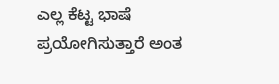ಎಲ್ಲ ಕೆಟ್ಟ ಭಾಷೆ ಪ್ರಯೋಗಿಸುತ್ತಾರೆ ಅಂತ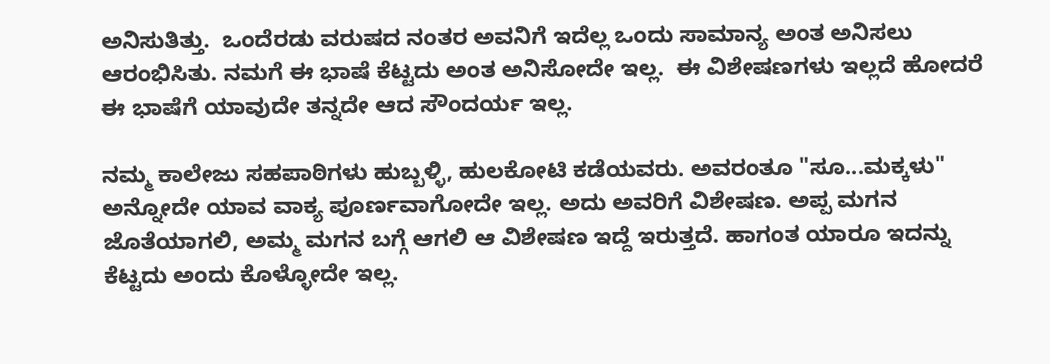ಅನಿಸುತಿತ್ತು.  ಒಂದೆರಡು ವರುಷದ ನಂತರ ಅವನಿಗೆ ಇದೆಲ್ಲ ಒಂದು ಸಾಮಾನ್ಯ ಅಂತ ಅನಿಸಲು ಆರಂಭಿಸಿತು. ನಮಗೆ ಈ ಭಾಷೆ ಕೆಟ್ಟದು ಅಂತ ಅನಿಸೋದೇ ಇಲ್ಲ.  ಈ ವಿಶೇಷಣಗಳು ಇಲ್ಲದೆ ಹೋದರೆ ಈ ಭಾಷೆಗೆ ಯಾವುದೇ ತನ್ನದೇ ಆದ ಸೌಂದರ್ಯ ಇಲ್ಲ.

ನಮ್ಮ ಕಾಲೇಜು ಸಹಪಾಠಿಗಳು ಹುಬ್ಬಳ್ಳಿ, ಹುಲಕೋಟಿ ಕಡೆಯವರು. ಅವರಂತೂ "ಸೂ...ಮಕ್ಕಳು" ಅನ್ನೋದೇ ಯಾವ ವಾಕ್ಯ ಪೂರ್ಣವಾಗೋದೇ ಇಲ್ಲ. ಅದು ಅವರಿಗೆ ವಿಶೇಷಣ. ಅಪ್ಪ ಮಗನ ಜೊತೆಯಾಗಲಿ, ಅಮ್ಮ ಮಗನ ಬಗ್ಗೆ ಆಗಲಿ ಆ ವಿಶೇಷಣ ಇದ್ದೆ ಇರುತ್ತದೆ. ಹಾಗಂತ ಯಾರೂ ಇದನ್ನು ಕೆಟ್ಟದು ಅಂದು ಕೊಳ್ಳೋದೇ ಇಲ್ಲ.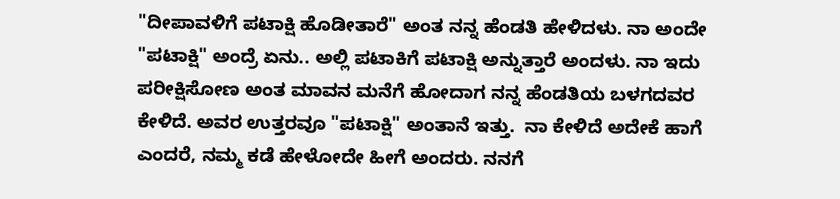"ದೀಪಾವಳಿಗೆ ಪಟಾಕ್ಷಿ ಹೊಡೀತಾರೆ" ಅಂತ ನನ್ನ ಹೆಂಡತಿ ಹೇಳಿದಳು. ನಾ ಅಂದೇ "ಪಟಾಕ್ಷಿ" ಅಂದ್ರೆ ಏನು.. ಅಲ್ಲಿ ಪಟಾಕಿಗೆ ಪಟಾಕ್ಷಿ ಅನ್ನುತ್ತಾರೆ ಅಂದಳು. ನಾ ಇದು ಪರೀಕ್ಷಿಸೋಣ ಅಂತ ಮಾವನ ಮನೆಗೆ ಹೋದಾಗ ನನ್ನ ಹೆಂಡತಿಯ ಬಳಗದವರ ಕೇಳಿದೆ. ಅವರ ಉತ್ತರವೂ "ಪಟಾಕ್ಷಿ" ಅಂತಾನೆ ಇತ್ತು.  ನಾ ಕೇಳಿದೆ ಅದೇಕೆ ಹಾಗೆ ಎಂದರೆ, ನಮ್ಮ ಕಡೆ ಹೇಳೋದೇ ಹೀಗೆ ಅಂದರು. ನನಗೆ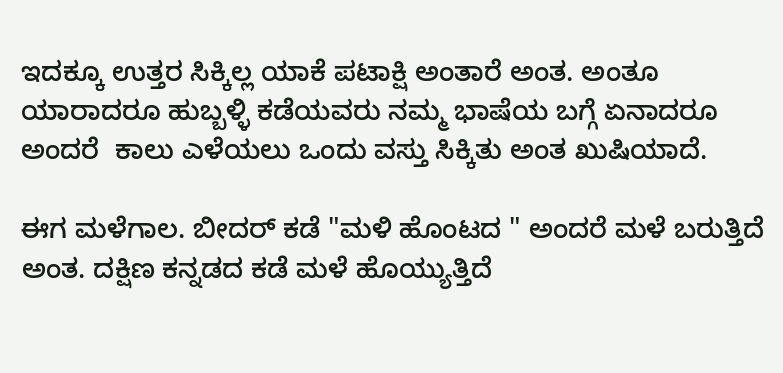ಇದಕ್ಕೂ ಉತ್ತರ ಸಿಕ್ಕಿಲ್ಲ ಯಾಕೆ ಪಟಾಕ್ಷಿ ಅಂತಾರೆ ಅಂತ. ಅಂತೂ ಯಾರಾದರೂ ಹುಬ್ಬಳ್ಳಿ ಕಡೆಯವರು ನಮ್ಮ ಭಾಷೆಯ ಬಗ್ಗೆ ಏನಾದರೂ ಅಂದರೆ  ಕಾಲು ಎಳೆಯಲು ಒಂದು ವಸ್ತು ಸಿಕ್ಕಿತು ಅಂತ ಖುಷಿಯಾದೆ.

ಈಗ ಮಳೆಗಾಲ. ಬೀದರ್ ಕಡೆ "ಮಳಿ ಹೊಂಟದ " ಅಂದರೆ ಮಳೆ ಬರುತ್ತಿದೆ ಅಂತ. ದಕ್ಷಿಣ ಕನ್ನಡದ ಕಡೆ ಮಳೆ ಹೊಯ್ಯುತ್ತಿದೆ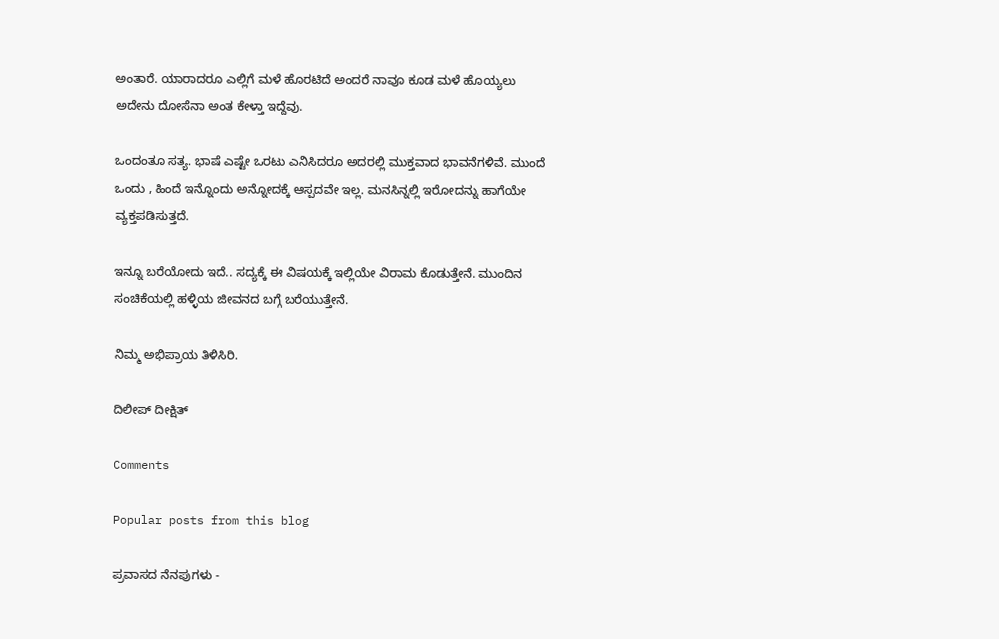ಅಂತಾರೆ. ಯಾರಾದರೂ ಎಲ್ಲಿಗೆ ಮಳೆ ಹೊರಟಿದೆ ಅಂದರೆ ನಾವೂ ಕೂಡ ಮಳೆ ಹೊಯ್ಯಲು ಅದೇನು ದೋಸೆನಾ ಅಂತ ಕೇಳ್ತಾ ಇದ್ದೆವು.

ಒಂದಂತೂ ಸತ್ಯ. ಭಾಷೆ ಎಷ್ಟೇ ಒರಟು ಎನಿಸಿದರೂ ಅದರಲ್ಲಿ ಮುಕ್ತವಾದ ಭಾವನೆಗಳಿವೆ. ಮುಂದೆ ಒಂದು , ಹಿಂದೆ ಇನ್ನೊಂದು ಅನ್ನೋದಕ್ಕೆ ಆಸ್ಪದವೇ ಇಲ್ಲ. ಮನಸಿನ್ನಲ್ಲಿ ಇರೋದನ್ನು ಹಾಗೆಯೇ ವ್ಯಕ್ತಪಡಿಸುತ್ತದೆ.

ಇನ್ನೂ ಬರೆಯೋದು ಇದೆ.. ಸದ್ಯಕ್ಕೆ ಈ ವಿಷಯಕ್ಕೆ ಇಲ್ಲಿಯೇ ವಿರಾಮ ಕೊಡುತ್ತೇನೆ. ಮುಂದಿನ ಸಂಚಿಕೆಯಲ್ಲಿ ಹಳ್ಳಿಯ ಜೀವನದ ಬಗ್ಗೆ ಬರೆಯುತ್ತೇನೆ.

ನಿಮ್ಮ ಅಭಿಪ್ರಾಯ ತಿಳಿಸಿರಿ.

ದಿಲೀಪ್ ದೀಕ್ಷಿತ್

Comments

Popular posts from this blog

ಪ್ರವಾಸದ ನೆನಪುಗಳು -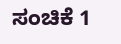ಸಂಚಿಕೆ 1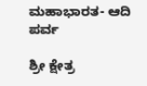ಮಹಾಭಾರತ- ಆದಿ ಪರ್ವ

ಶ್ರೀ ಕ್ಷೇತ್ರ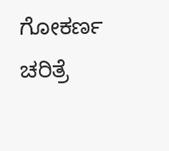ಗೋಕರ್ಣ ಚರಿತ್ರೆ